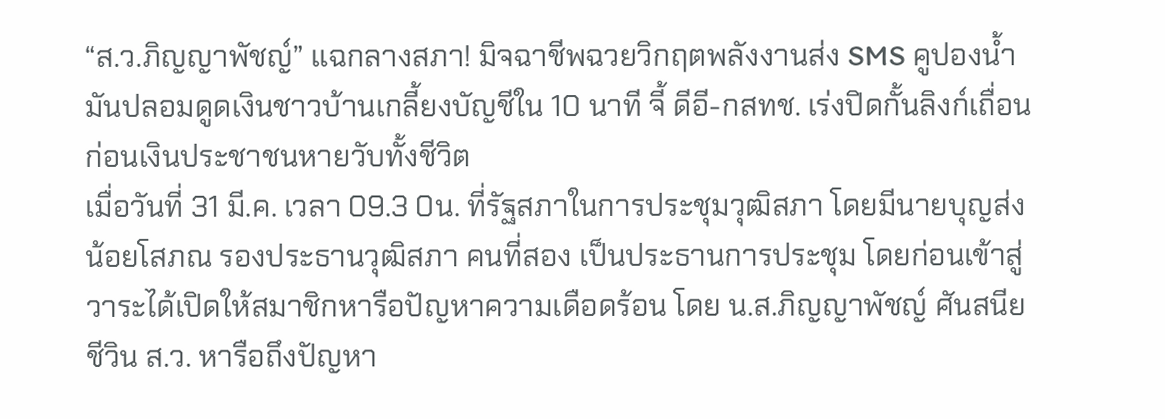“ส.ว.ภิญญาพัชญ์” แฉกลางสภา! มิจฉาชีพฉวยวิกฤตพลังงานส่ง SMS คูปองน้ำมันปลอมดูดเงินชาวบ้านเกลี้ยงบัญชีใน 10 นาที จี้ ดีอี-กสทช. เร่งปิดกั้นลิงก์เถื่อน ก่อนเงินประชาชนหายวับทั้งชีวิต
เมื่อวันที่ 31 มี.ค. เวลา 09.3 0น. ที่รัฐสภาในการประชุมวุฒิสภา โดยมีนายบุญส่ง น้อยโสภณ รองประธานวุฒิสภา คนที่สอง เป็นประธานการประชุม โดยก่อนเข้าสู่วาระได้เปิดให้สมาชิกหารือปัญหาความเดือดร้อน โดย น.ส.ภิญญาพัชญ์ ศันสนียชีวิน ส.ว. หารือถึงปัญหา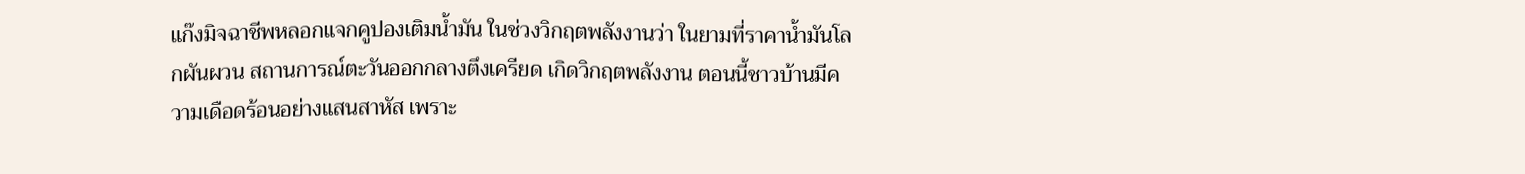แก๊งมิจฉาชีพหลอกแจกคูปองเติมน้ำมัน ในช่วงวิกฤตพลังงานว่า ในยามที่ราคาน้ำมันโลกผันผวน สถานการณ์ตะวันออกกลางตึงเครียด เกิดวิกฤตพลังงาน ตอนนี้ชาวบ้านมีความเดือดร้อนอย่างแสนสาหัส เพราะ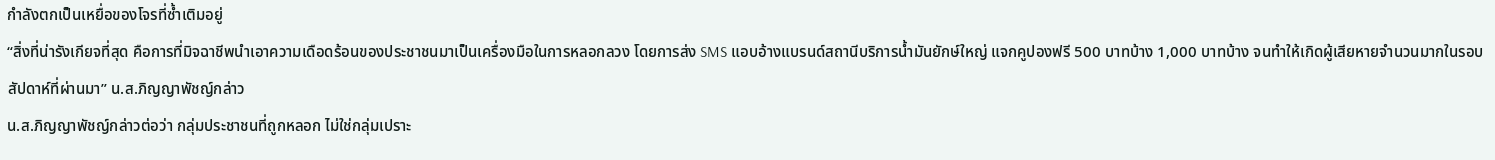กำลังตกเป็นเหยื่อของโจรที่ซ้ำเติมอยู่
“สิ่งที่น่ารังเกียจที่สุด คือการที่มิจฉาชีพนำเอาความเดือดร้อนของประชาชนมาเป็นเครื่องมือในการหลอกลวง โดยการส่ง SMS แอบอ้างแบรนด์สถานีบริการน้ำมันยักษ์ใหญ่ แจกคูปองฟรี 500 บาทบ้าง 1,000 บาทบ้าง จนทำให้เกิดผู้เสียหายจำนวนมากในรอบสัปดาห์ที่ผ่านมา” น.ส.ภิญญาพัชญ์กล่าว
น.ส.ภิญญาพัชญ์กล่าวต่อว่า กลุ่มประชาชนที่ถูกหลอก ไม่ใช่กลุ่มเปราะ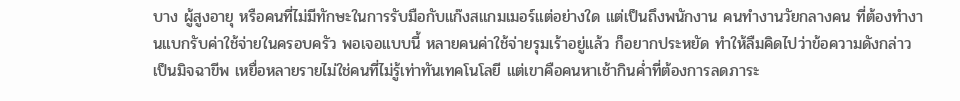บาง ผู้สูงอายุ หรือคนที่ไม่มีทักษะในการรับมือกับแก๊งสแกมเมอร์แต่อย่างใด แต่เป็นถึงพนักงาน คนทำงานวัยกลางคน ที่ต้องทำงานแบกรับค่าใช้จ่ายในครอบครัว พอเจอแบบนี้ หลายคนค่าใช้จ่ายรุมเร้าอยู่แล้ว ก็อยากประหยัด ทำให้ลืมคิดไปว่าข้อความดังกล่าวเป็นมิจฉาขีพ เหยื่อหลายรายไม่ใช่คนที่ไม่รู้เท่าทันเทคโนโลยี แต่เขาคือคนหาเช้ากินค่ำที่ต้องการลดภาระ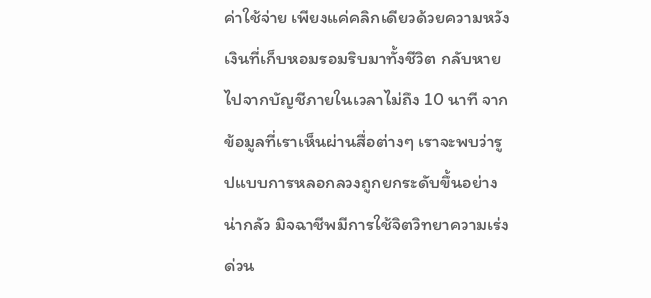ค่าใช้จ่าย เพียงแค่คลิกเดียวด้วยความหวัง เงินที่เก็บหอมรอมริบมาทั้งชีวิต กลับหายไปจากบัญชีภายในเวลาไม่ถึง 10 นาที จากข้อมูลที่เราเห็นผ่านสื่อต่างๆ เราจะพบว่ารูปแบบการหลอกลวงถูกยกระดับขึ้นอย่างน่ากลัว มิจฉาชีพมีการใช้จิตวิทยาความเร่งด่วน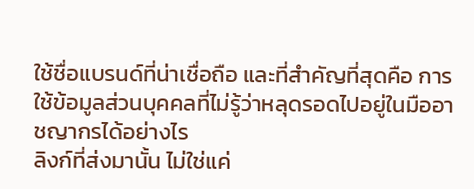ใช้ชื่อแบรนด์ที่น่าเชื่อถือ และที่สำคัญที่สุดคือ การใช้ข้อมูลส่วนบุคคลที่ไม่รู้ว่าหลุดรอดไปอยู่ในมืออาชญากรได้อย่างไร
ลิงก์ที่ส่งมานั้น ไม่ใช่แค่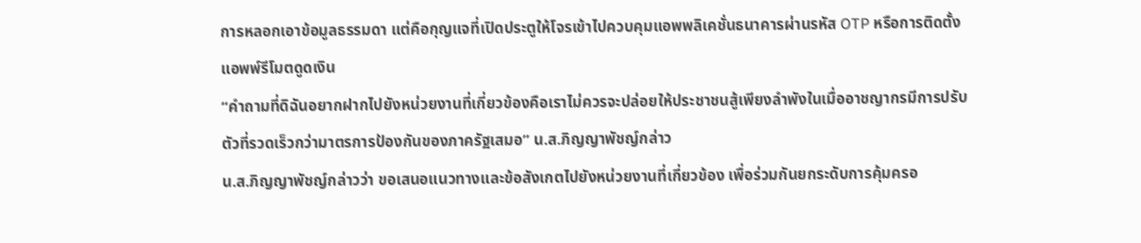การหลอกเอาข้อมูลธรรมดา แต่คือกุญแจที่เปิดประตูให้โจรเข้าไปควบคุมแอพพลิเคชั่นธนาคารผ่านรหัส OTP หรือการติดตั้งแอพพ์รีโมตดูดเงิน
“คำถามที่ดิฉันอยากฝากไปยังหน่วยงานที่เกี่ยวข้องคือเราไม่ควรจะปล่อยให้ประชาชนสู้เพียงลำพังในเมื่ออาชญากรมีการปรับตัวที่รวดเร็วกว่ามาตรการป้องกันของภาครัฐเสมอ” น.ส.ภิญญาพัชญ์กล่าว
น.ส.ภิญญาพัชญ์กล่าวว่า ขอเสนอแนวทางและข้อสังเกตไปยังหน่วยงานที่เกี่ยวข้อง เพื่อร่วมกันยกระดับการคุ้มครอ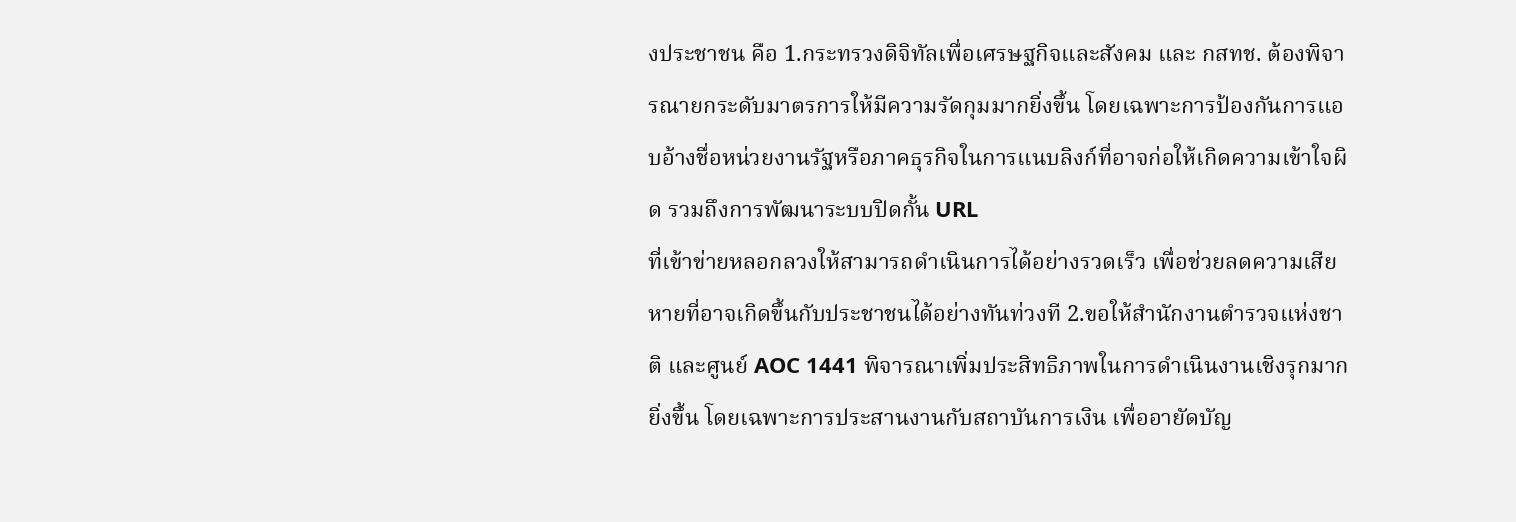งประชาชน คือ 1.กระทรวงดิจิทัลเพื่อเศรษฐกิจและสังคม และ กสทช. ต้องพิจารณายกระดับมาตรการให้มีความรัดกุมมากยิ่งขึ้น โดยเฉพาะการป้องกันการแอบอ้างชื่อหน่วยงานรัฐหรือภาคธุรกิจในการแนบลิงก์ที่อาจก่อให้เกิดความเข้าใจผิด รวมถึงการพัฒนาระบบปิดกั้น URL
ที่เข้าข่ายหลอกลวงให้สามารถดำเนินการได้อย่างรวดเร็ว เพื่อช่วยลดความเสียหายที่อาจเกิดขึ้นกับประชาชนได้อย่างทันท่วงที 2.ขอให้สำนักงานตำรวจแห่งชาติ และศูนย์ AOC 1441 พิจารณาเพิ่มประสิทธิภาพในการดำเนินงานเชิงรุกมากยิ่งขึ้น โดยเฉพาะการประสานงานกับสถาบันการเงิน เพื่ออายัดบัญ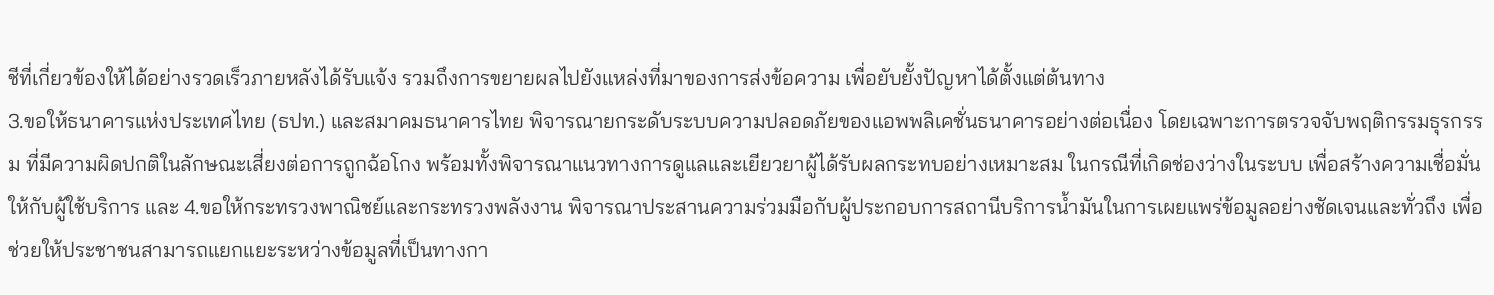ชีที่เกี่ยวข้องให้ได้อย่างรวดเร็วภายหลังได้รับแจ้ง รวมถึงการขยายผลไปยังแหล่งที่มาของการส่งข้อความ เพื่อยับยั้งปัญหาได้ตั้งแต่ต้นทาง
3.ขอให้ธนาคารแห่งประเทศไทย (ธปท.) และสมาคมธนาคารไทย พิจารณายกระดับระบบความปลอดภัยของแอพพลิเคชั่นธนาคารอย่างต่อเนื่อง โดยเฉพาะการตรวจจับพฤติกรรมธุรกรรม ที่มีความผิดปกติในลักษณะเสี่ยงต่อการถูกฉ้อโกง พร้อมทั้งพิจารณาแนวทางการดูแลและเยียวยาผู้ได้รับผลกระทบอย่างเหมาะสม ในกรณีที่เกิดช่องว่างในระบบ เพื่อสร้างความเชื่อมั่นให้กับผู้ใช้บริการ และ 4.ขอให้กระทรวงพาณิชย์และกระทรวงพลังงาน พิจารณาประสานความร่วมมือกับผู้ประกอบการสถานีบริการน้ำมันในการเผยแพร่ข้อมูลอย่างชัดเจนและทั่วถึง เพื่อช่วยให้ประชาชนสามารถแยกแยะระหว่างข้อมูลที่เป็นทางกา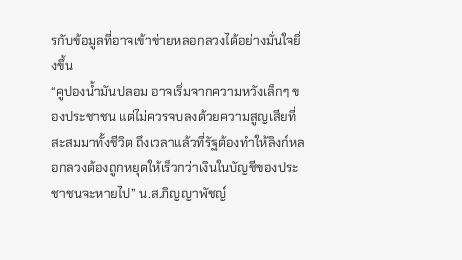รกับข้อมูลที่อาจเข้าข่ายหลอกลวงได้อย่างมั่นใจยิ่งขึ้น
“คูปองน้ำมันปลอม อาจเริ่มจากความหวังเล็กๆ ของประชาชน แต่ไม่ควรจบลงด้วยความสูญเสียที่สะสมมาทั้งชีวิต ถึงเวลาแล้วที่รัฐต้องทำให้ลิงก์หลอกลวงต้องถูกหยุดให้เร็วกว่าเงินในบัญชีของประชาชนจะหายไป” น.ส.ภิญญาพัชญ์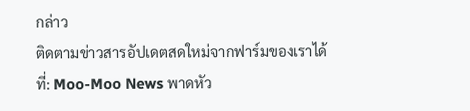กล่าว
ติดตามข่าวสารอัปเดตสดใหม่จากฟาร์มของเราได้ที่: Moo-Moo News พาดหัว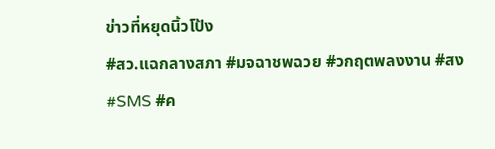ข่าวที่หยุดนิ้วโป้ง
#สว.แฉกลางสภา #มจฉาชพฉวย #วกฤตพลงงาน #สง #SMS #ค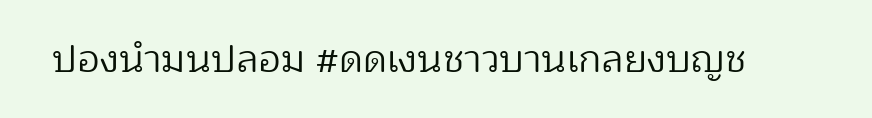ปองนำมนปลอม #ดดเงนชาวบานเกลยงบญช